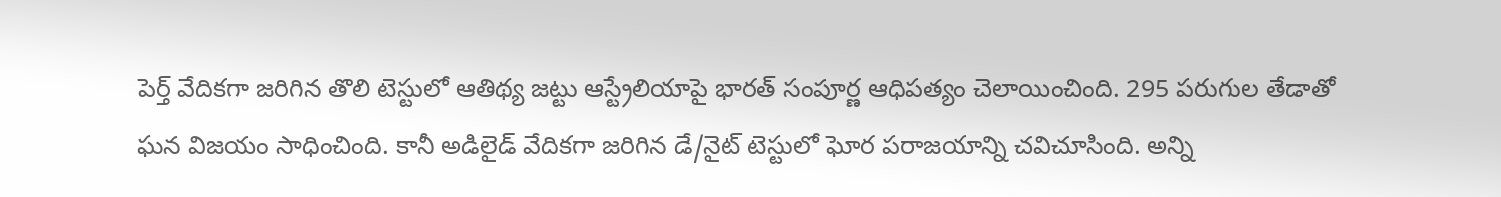పెర్త్ వేదికగా జరిగిన తొలి టెస్టులో ఆతిథ్య జట్టు ఆస్ట్రేలియాపై భారత్ సంపూర్ణ ఆధిపత్యం చెలాయించింది. 295 పరుగుల తేడాతో ఘన విజయం సాధించింది. కానీ అడిలైడ్ వేదికగా జరిగిన డే/నైట్ టెస్టులో ఘోర పరాజయాన్ని చవిచూసింది. అన్ని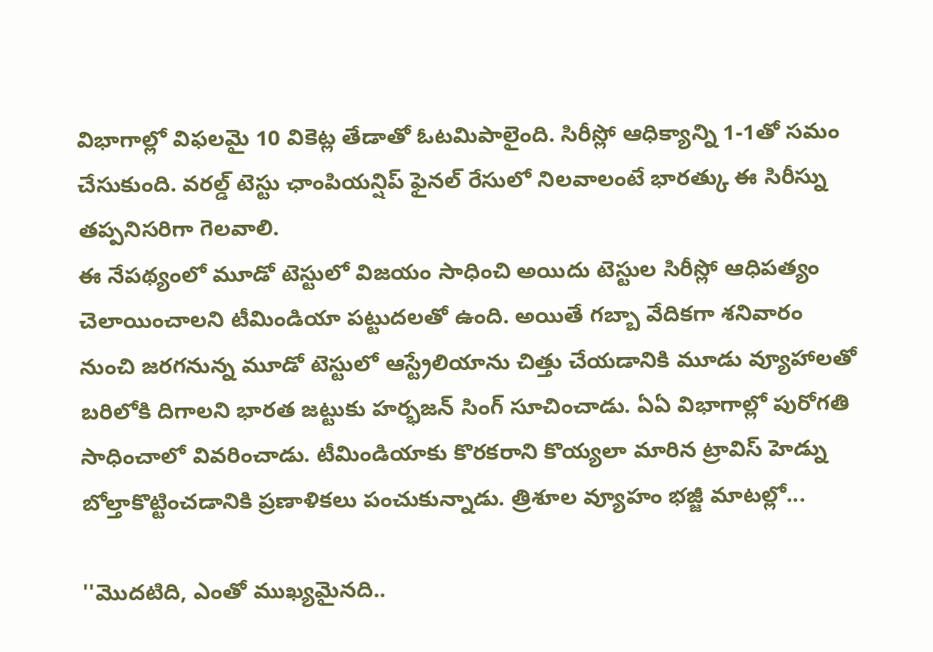విభాగాల్లో విఫలమై 10 వికెట్ల తేడాతో ఓటమిపాలైంది. సిరీస్లో ఆధిక్యాన్ని 1-1తో సమం చేసుకుంది. వరల్డ్ టెస్టు ఛాంపియన్షిప్ ఫైనల్ రేసులో నిలవాలంటే భారత్కు ఈ సిరీస్ను తప్పనిసరిగా గెలవాలి.
ఈ నేపథ్యంలో మూడో టెస్టులో విజయం సాధించి అయిదు టెస్టుల సిరీస్లో ఆధిపత్యం చెలాయించాలని టీమిండియా పట్టుదలతో ఉంది. అయితే గబ్బా వేదికగా శనివారం నుంచి జరగనున్న మూడో టెస్టులో ఆస్ట్రేలియాను చిత్తు చేయడానికి మూడు వ్యూహాలతో బరిలోకి దిగాలని భారత జట్టుకు హర్భజన్ సింగ్ సూచించాడు. ఏఏ విభాగాల్లో పురోగతి సాధించాలో వివరించాడు. టీమిండియాకు కొరకరాని కొయ్యలా మారిన ట్రావిస్ హెడ్ను బోల్తాకొట్టించడానికి ప్రణాళికలు పంచుకున్నాడు. త్రిశూల వ్యూహం భజ్జీ మాటల్లో...

''మొదటిది, ఎంతో ముఖ్యమైనది..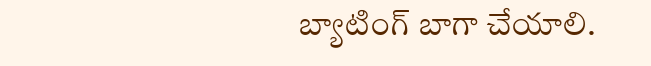బ్యాటింగ్ బాగా చేయాలి.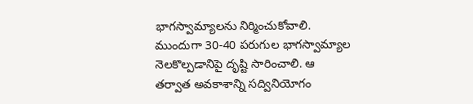భాగస్వామ్యాలను నిర్మించుకోవాలి. ముందుగా 30-40 పరుగుల భాగస్వామ్యాల నెలకొల్పడానిపై దృష్టి సారించాలి. ఆ తర్వాత అవకాశాన్ని సద్వినియోగం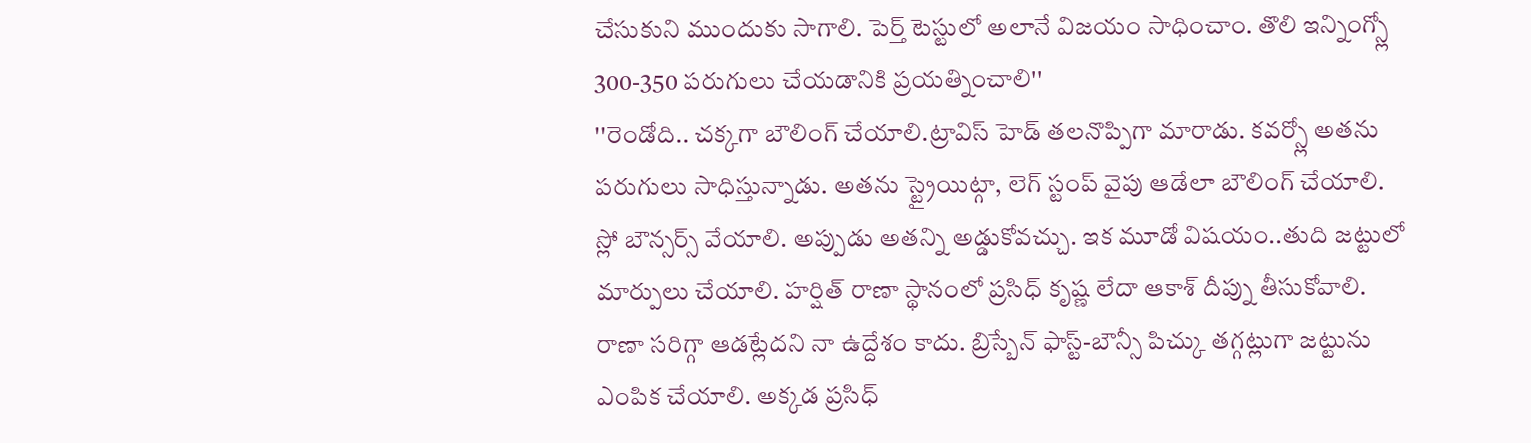చేసుకుని ముందుకు సాగాలి. పెర్త్ టెస్టులో అలానే విజయం సాధించాం. తొలి ఇన్నింగ్స్లో 300-350 పరుగులు చేయడానికి ప్రయత్నించాలి''
''రెండోది.. చక్కగా బౌలింగ్ చేయాలి.ట్రావిస్ హెడ్ తలనొప్పిగా మారాడు. కవర్స్లో అతను పరుగులు సాధిస్తున్నాడు. అతను స్ట్రైయిట్గా, లెగ్ స్టంప్ వైపు ఆడేలా బౌలింగ్ చేయాలి. స్లో బౌన్సర్స్ వేయాలి. అప్పుడు అతన్ని అడ్డుకోవచ్చు. ఇక మూడో విషయం..తుది జట్టులో మార్పులు చేయాలి. హర్షిత్ రాణా స్థానంలో ప్రసిధ్ కృష్ణ లేదా ఆకాశ్ దీప్ను తీసుకోవాలి. రాణా సరిగ్గా ఆడట్లేదని నా ఉద్దేశం కాదు. బ్రిస్బేన్ ఫాస్ట్-బౌన్సీ పిచ్కు తగ్గట్లుగా జట్టును ఎంపిక చేయాలి. అక్కడ ప్రసిధ్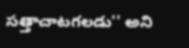సత్తాచాటగలడు'' అని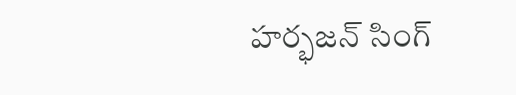హర్భజన్ సింగ్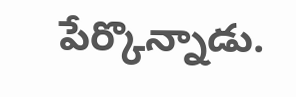పేర్కొన్నాడు.